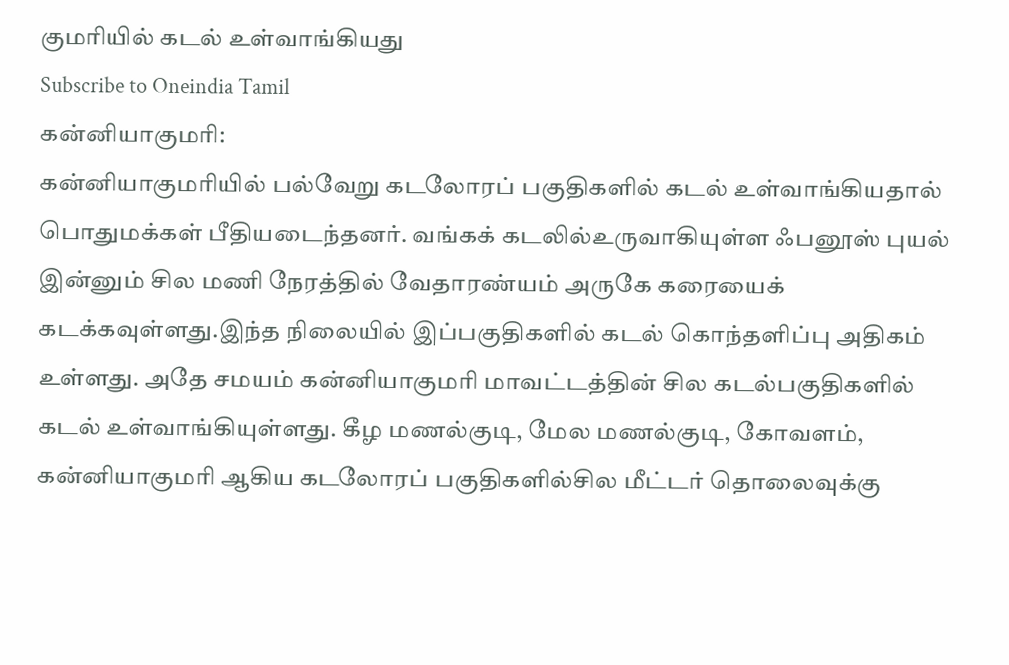குமரியில் கடல் உள்வாங்கியது
Subscribe to Oneindia Tamil
கன்னியாகுமரி:
கன்னியாகுமரியில் பல்வேறு கடலோரப் பகுதிகளில் கடல் உள்வாங்கியதால் பொதுமக்கள் பீதியடைந்தனர். வங்கக் கடலில்உருவாகியுள்ள ஃபனூஸ் புயல் இன்னும் சில மணி நேரத்தில் வேதாரண்யம் அருகே கரையைக் கடக்கவுள்ளது.இந்த நிலையில் இப்பகுதிகளில் கடல் கொந்தளிப்பு அதிகம் உள்ளது. அதே சமயம் கன்னியாகுமரி மாவட்டத்தின் சில கடல்பகுதிகளில் கடல் உள்வாங்கியுள்ளது. கீழ மணல்குடி, மேல மணல்குடி, கோவளம், கன்னியாகுமரி ஆகிய கடலோரப் பகுதிகளில்சில மீட்டர் தொலைவுக்கு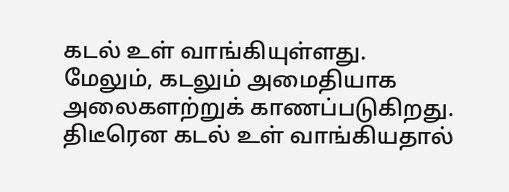கடல் உள் வாங்கியுள்ளது.
மேலும், கடலும் அமைதியாக அலைகளற்றுக் காணப்படுகிறது. திடீரென கடல் உள் வாங்கியதால்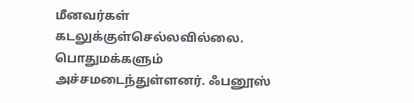மீனவர்கள் கடலுக்குள்செல்லவில்லை. பொதுமக்களும் அச்சமடைந்துள்ளனர். ஃபனூஸ்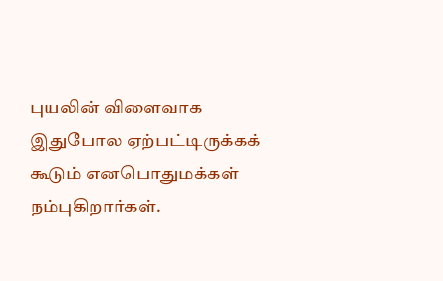புயலின் விளைவாக இதுபோல ஏற்பட்டிருக்கக் கூடும் எனபொதுமக்கள் நம்புகிறார்கள்.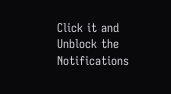Click it and Unblock the Notifications